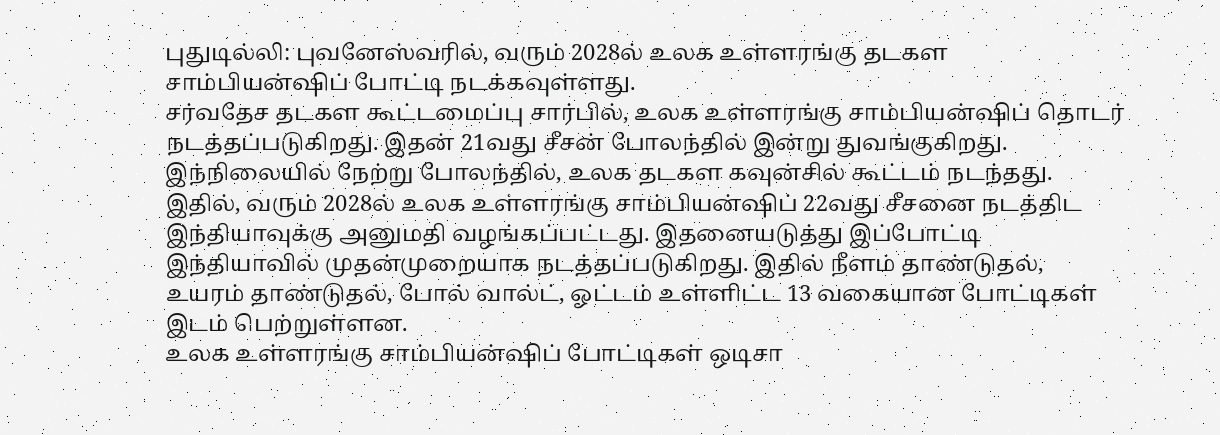புதுடில்லி: புவனேஸ்வரில், வரும் 2028ல் உலக உள்ளரங்கு தடகள சாம்பியன்ஷிப் போட்டி நடக்கவுள்ளது.
சர்வதேச தடகள கூட்டமைப்பு சார்பில், உலக உள்ளரங்கு சாம்பியன்ஷிப் தொடர் நடத்தப்படுகிறது. இதன் 21வது சீசன் போலந்தில் இன்று துவங்குகிறது. இந்நிலையில் நேற்று போலந்தில், உலக தடகள கவுன்சில் கூட்டம் நடந்தது. இதில், வரும் 2028ல் உலக உள்ளரங்கு சாம்பியன்ஷிப் 22வது சீசனை நடத்திட இந்தியாவுக்கு அனுமதி வழங்கப்பட்டது. இதனையடுத்து இப்போட்டி இந்தியாவில் முதன்முறையாக நடத்தப்படுகிறது. இதில் நீளம் தாண்டுதல், உயரம் தாண்டுதல், போல் வால்ட், ஓட்டம் உள்ளிட்ட 13 வகையான போட்டிகள் இடம் பெற்றுள்ளன.
உலக உள்ளரங்கு சாம்பியன்ஷிப் போட்டிகள் ஒடிசா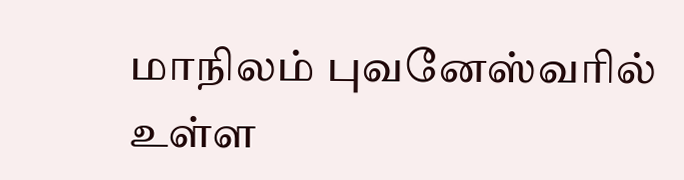மாநிலம் புவனேஸ்வரில் உள்ள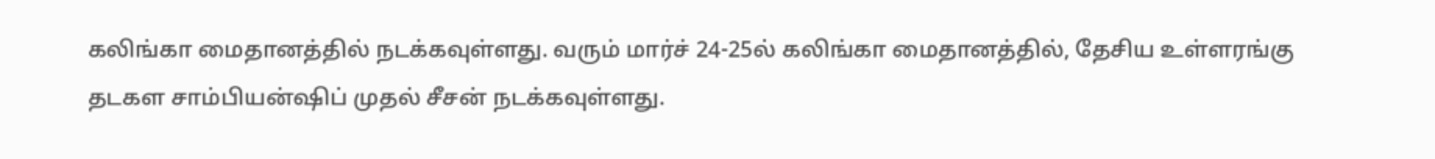கலிங்கா மைதானத்தில் நடக்கவுள்ளது. வரும் மார்ச் 24-25ல் கலிங்கா மைதானத்தில், தேசிய உள்ளரங்கு தடகள சாம்பியன்ஷிப் முதல் சீசன் நடக்கவுள்ளது.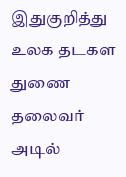இதுகுறித்து உலக தடகள துணை தலைவர் அடில்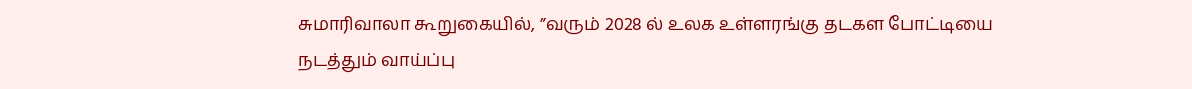சுமாரிவாலா கூறுகையில், ”வரும் 2028 ல் உலக உள்ளரங்கு தடகள போட்டியை நடத்தும் வாய்ப்பு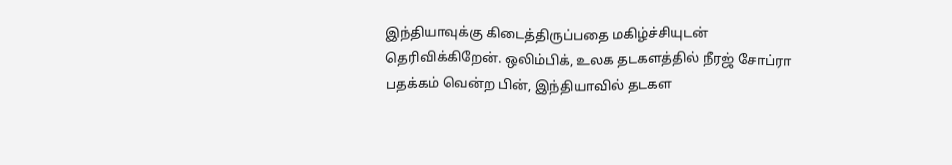இந்தியாவுக்கு கிடைத்திருப்பதை மகிழ்ச்சியுடன் தெரிவிக்கிறேன். ஒலிம்பிக், உலக தடகளத்தில் நீரஜ் சோப்ரா பதக்கம் வென்ற பின், இந்தியாவில் தடகள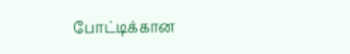போட்டிக்கான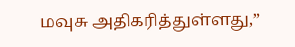மவுசு அதிகரித்துள்ளது,”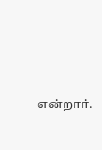என்றார்.